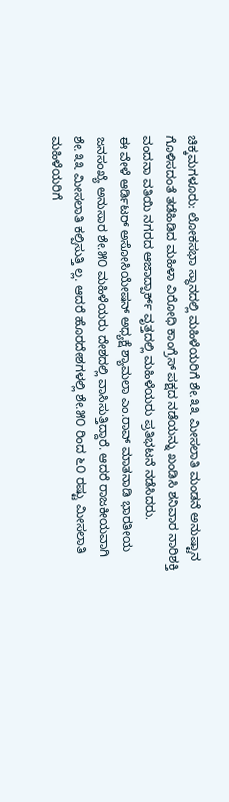ಚಿಕ್ಕಮಗಳೂರು: ಲೋಕಸಭಾ ಸ್ಥಾನದಲ್ಲಿ ಮಹಿಳೆಯರಿಗೆ ಶೇ.೩೩ ಮೀಸಲಾತಿ ಮಂಡನೆ ಅನುಷ್ಟಾನ ಗೊಳಿಸದಂತೆ ತಡೆಹಿಡಿದ ಮಹಿಳಾ ವಿರೋಧಿ ಕಾಂಗ್ರೆಸ್ ಪಕ್ಷದ ನಡೆಯನ್ನು ಖಂಡಿಸಿ ಶನಿವಾರ ನಾರಿಶಕ್ತಿ ವಂದನಾ ವತಿಯಿ ನಗರದ ಆಜಾದ್ಪಾರ್ಕ್ ವೃತ್ತದಲ್ಲಿ ಮಹಿಳೆಯರು ಪ್ರತಿಭಟನೆ ನಡೆಸಿದರು.
ಈ ವೇಳೆ ಆರ್ಡಿಟರ್ ಅಸೋಸಿಯೇಷನ್ ಅಧ್ಯಕ್ಷೆ ಶ್ಯಾಮಲಾ ಎಂ.ರಾವ್ ಮಾತನಾಡಿ ಭಾರತೀಯ ಜನಸಂಖ್ಯೆ ಅನುಸಾರ ಶೇ.೫೦ ಮಹಿಳೆಯರು ದೇಶದಲ್ಲಿ ವಾಸಿಸುತ್ತಿದ್ದಾರೆ. ಆದರೆ ರಾಜಕೀಯವಾಗಿ ಶೇ.೩೩ ಮೀಸಲಾತಿ ಕಲ್ಪಿಸುತ್ತಿ ಲ್ಲ. ಆದರೆ ಹೊರದೇಶಗಳಲ್ಲಿ ಶೇ.೫೦ ರಿಂದ ೬೦ ರಷ್ಟು ಮೀಸಲಾತಿ ಮಹಿಳೆಯರಿಗೆ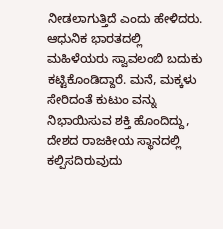ನೀಡಲಾಗುತ್ತಿದೆ ಎಂದು ಹೇಳಿದರು.
ಆಧುನಿಕ ಭಾರತದಲ್ಲಿ ಮಹಿಳೆಯರು ಸ್ವಾವಲಂಬಿ ಬದುಕು ಕಟ್ಟಿಕೊಂಡಿದ್ದಾರೆ. ಮನೆ, ಮಕ್ಕಳು ಸೇರಿದಂತೆ ಕುಟುಂ ವನ್ನು ನಿಭಾಯಿಸುವ ಶಕ್ತಿ ಹೊಂದಿದ್ದು, ದೇಶದ ರಾಜಕೀಯ ಸ್ಥಾನದಲ್ಲಿ ಕಲ್ಪಿಸದಿರುವುದು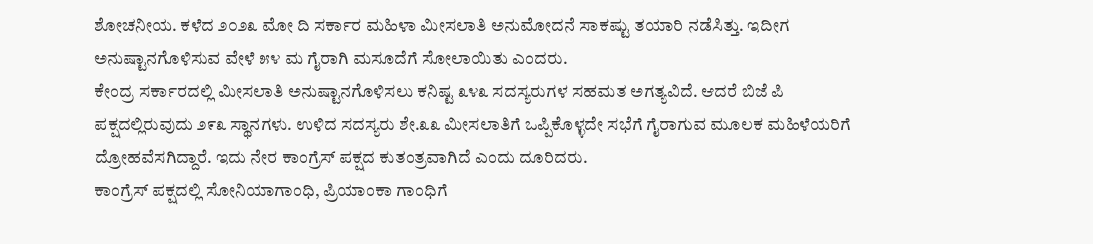ಶೋಚನೀಯ. ಕಳೆದ ೨೦೨೩ ಮೋ ದಿ ಸರ್ಕಾರ ಮಹಿಳಾ ಮೀಸಲಾತಿ ಅನುಮೋದನೆ ಸಾಕಷ್ಟು ತಯಾರಿ ನಡೆಸಿತ್ತು. ಇದೀಗ ಅನುಷ್ಟಾನಗೊಳಿಸುವ ವೇಳೆ ೫೪ ಮ ಗೈರಾಗಿ ಮಸೂದೆಗೆ ಸೋಲಾಯಿತು ಎಂದರು.
ಕೇಂದ್ರ ಸರ್ಕಾರದಲ್ಲಿ ಮೀಸಲಾತಿ ಅನುಷ್ಟಾನಗೊಳಿಸಲು ಕನಿಷ್ಟ ೩೪೩ ಸದಸ್ಯರುಗಳ ಸಹಮತ ಅಗತ್ಯವಿದೆ. ಆದರೆ ಬಿಜೆ ಪಿ ಪಕ್ಷದಲ್ಲಿರುವುದು ೨೯೩ ಸ್ಥಾನಗಳು. ಉಳಿದ ಸದಸ್ಯರು ಶೇ.೩೩ ಮೀಸಲಾತಿಗೆ ಒಪ್ಪಿಕೊಳ್ಳದೇ ಸಭೆಗೆ ಗೈರಾಗುವ ಮೂಲಕ ಮಹಿಳೆಯರಿಗೆ ದ್ರೋಹವೆಸಗಿದ್ದಾರೆ. ಇದು ನೇರ ಕಾಂಗ್ರೆಸ್ ಪಕ್ಷದ ಕುತಂತ್ರವಾಗಿದೆ ಎಂದು ದೂರಿದರು.
ಕಾಂಗ್ರೆಸ್ ಪಕ್ಷದಲ್ಲಿ ಸೋನಿಯಾಗಾಂಧಿ, ಪ್ರಿಯಾಂಕಾ ಗಾಂಧಿಗೆ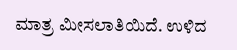ಮಾತ್ರ ಮೀಸಲಾತಿಯಿದೆ. ಉಳಿದ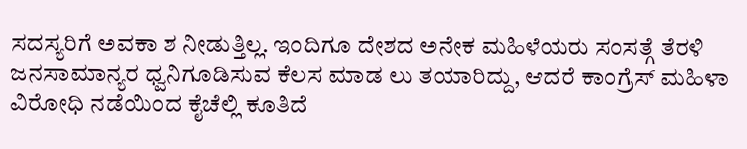ಸದಸ್ಯರಿಗೆ ಅವಕಾ ಶ ನೀಡುತ್ತಿಲ್ಲ. ಇಂದಿಗೂ ದೇಶದ ಅನೇಕ ಮಹಿಳೆಯರು ಸಂಸತ್ಗೆ ತೆರಳಿ ಜನಸಾಮಾನ್ಯರ ಧ್ವನಿಗೂಡಿಸುವ ಕೆಲಸ ಮಾಡ ಲು ತಯಾರಿದ್ದು, ಆದರೆ ಕಾಂಗ್ರೆಸ್ ಮಹಿಳಾ ವಿರೋಧಿ ನಡೆಯಿಂದ ಕೈಚೆಲ್ಲಿ ಕೂತಿದೆ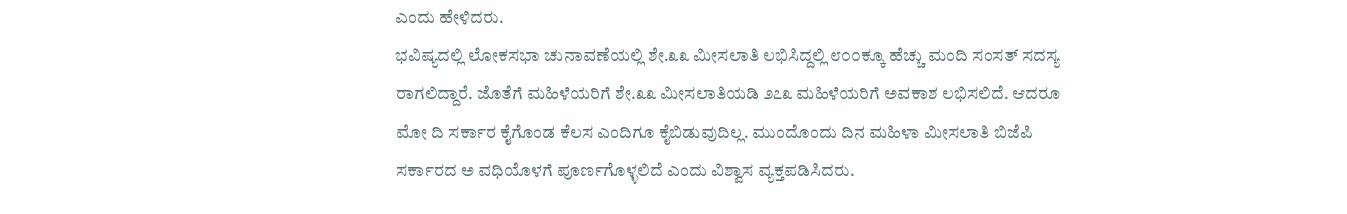ಎಂದು ಹೇಳಿದರು.
ಭವಿಷ್ಯದಲ್ಲಿ ಲೋಕಸಭಾ ಚುನಾವಣೆಯಲ್ಲಿ ಶೇ.೩೩ ಮೀಸಲಾತಿ ಲಭಿಸಿದ್ದಲ್ಲಿ ೮೦೦ಕ್ಕೂ ಹೆಚ್ಚು ಮಂದಿ ಸಂಸತ್ ಸದಸ್ಯ ರಾಗಲಿದ್ದಾರೆ. ಜೊತೆಗೆ ಮಹಿಳೆಯರಿಗೆ ಶೇ.೩೩ ಮೀಸಲಾತಿಯಡಿ ೨೭೩ ಮಹಿಳೆಯರಿಗೆ ಅವಕಾಶ ಲಭಿಸಲಿದೆ. ಆದರೂ ಮೋ ದಿ ಸರ್ಕಾರ ಕೈಗೊಂಡ ಕೆಲಸ ಎಂದಿಗೂ ಕೈಬಿಡುವುದಿಲ್ಲ. ಮುಂದೊಂದು ದಿನ ಮಹಿಳಾ ಮೀಸಲಾತಿ ಬಿಜೆಪಿ ಸರ್ಕಾರದ ಅ ವಧಿಯೊಳಗೆ ಪೂರ್ಣಗೊಳ್ಳಲಿದೆ ಎಂದು ವಿಶ್ವಾಸ ವ್ಯಕ್ತಪಡಿಸಿದರು.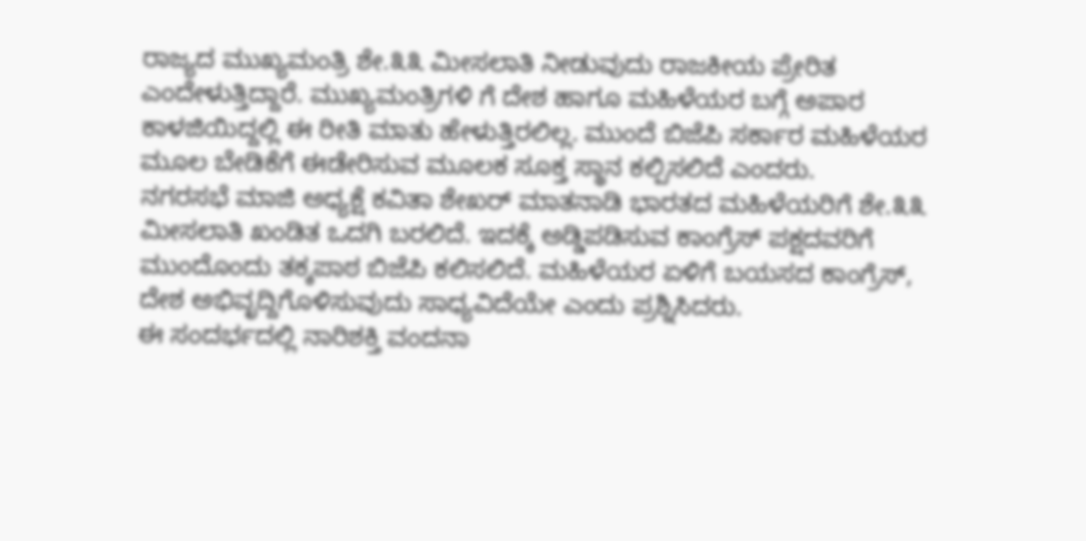ರಾಜ್ಯದ ಮುಖ್ಯಮಂತ್ರಿ ಶೇ.೩೩ ಮೀಸಲಾತಿ ನೀಡುವುದು ರಾಜಕೀಯ ಪ್ರೇರಿತ ಎಂದೇಳುತ್ತಿದ್ದಾರೆ. ಮುಖ್ಯಮಂತ್ರಿಗಳಿ ಗೆ ದೇಶ ಹಾಗೂ ಮಹಿಳೆಯರ ಬಗ್ಗೆ ಅಪಾರ ಕಾಳಜಿಯಿದ್ದಲ್ಲಿ ಈ ರೀತಿ ಮಾತು ಹೇಳುತ್ತಿರಲಿಲ್ಲ. ಮುಂದೆ ಬಿಜೆಪಿ ಸರ್ಕಾರ ಮಹಿಳೆಯರ ಮೂಲ ಬೇಡಿಕೆಗೆ ಈಡೇರಿಸುವ ಮೂಲಕ ಸೂಕ್ತ ಸ್ಥಾನ ಕಲ್ಪಿಸಲಿದೆ ಎಂದರು.
ನಗರಸಭೆ ಮಾಜಿ ಅಧ್ಯಕ್ಷೆ ಕವಿತಾ ಶೇಖರ್ ಮಾತನಾಡಿ ಭಾರತದ ಮಹಿಳೆಯರಿಗೆ ಶೇ.೩೩ ಮೀಸಲಾತಿ ಖಂಡಿತ ಒದಗಿ ಬರಲಿದೆ. ಇದಕ್ಕೆ ಅಡ್ಡಿಪಡಿಸುವ ಕಾಂಗ್ರೆಸ್ ಪಕ್ಷದವರಿಗೆ ಮುಂದೊಂದು ತಕ್ಕಪಾಠ ಬಿಜೆಪಿ ಕಲಿಸಲಿದೆ. ಮಹಿಳೆಯರ ಏಳಿಗೆ ಬಯಸದ ಕಾಂಗ್ರೆಸ್, ದೇಶ ಅಭಿವೃದ್ದಿಗೊಳಿಸುವುದು ಸಾಧ್ಯವಿದೆಯೇ ಎಂದು ಪ್ರಶ್ನಿಸಿದರು.
ಈ ಸಂದರ್ಭದಲ್ಲಿ ನಾರಿಶಕ್ತಿ ವಂದನಾ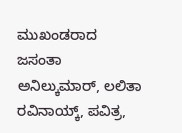ಮುಖಂಡರಾದ ಜಸಂತಾ ಅನಿಲ್ಕುಮಾರ್, ಲಲಿತಾ ರವಿನಾಯ್ಕ್, ಪವಿತ್ರ,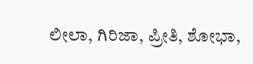ಲೀಲಾ, ಗಿರಿಜಾ, ಪ್ರೀತಿ, ಶೋಭಾ,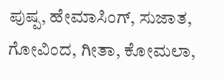ಪುಷ್ಪ, ಹೇಮಾಸಿಂಗ್, ಸುಜಾತ, ಗೋವಿಂದ, ಗೀತಾ, ಕೋಮಲಾ,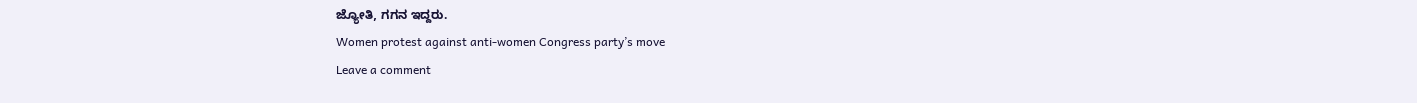ಜ್ಯೋತಿ, ಗಗನ ಇದ್ದರು.
Women protest against anti-women Congress party’s move
Leave a comment